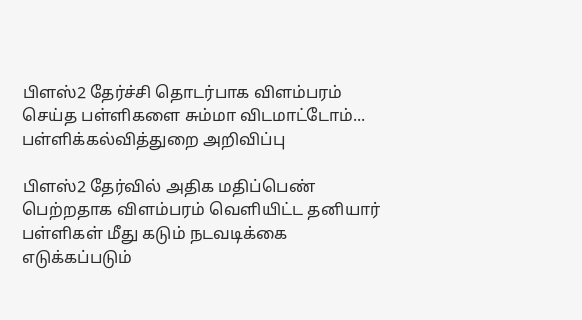பிளஸ்2 தேர்ச்சி தொடர்பாக விளம்பரம் செய்த பள்ளிகளை சும்மா விடமாட்டோம்... பள்ளிக்கல்வித்துறை அறிவிப்பு

பிளஸ்2 தேர்வில் அதிக மதிப்பெண் பெற்றதாக விளம்பரம் வெளியிட்ட தனியார் பள்ளிகள் மீது கடும் நடவடிக்கை எடுக்கப்படும்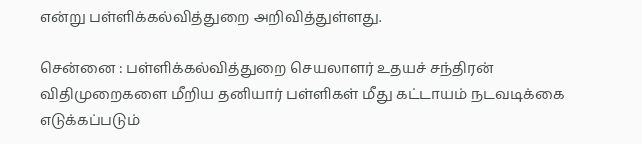என்று பள்ளிக்கல்வித்துறை அறிவித்துள்ளது.

சென்னை : பள்ளிக்கல்வித்துறை செயலாளர் உதயச் சந்திரன் விதிமுறைகளை மீறிய தனியார் பள்ளிகள் மீது கட்டாயம் நடவடிக்கை எடுக்கப்படும்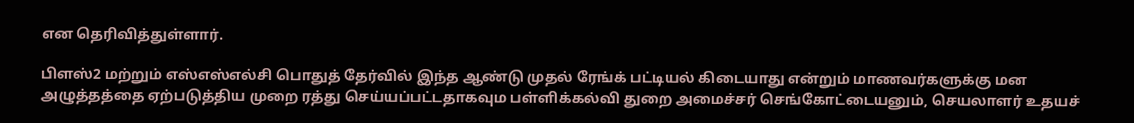என தெரிவித்துள்ளார்.

பிளஸ்2 மற்றும் எஸ்எஸ்எல்சி பொதுத் தேர்வில் இந்த ஆண்டு முதல் ரேங்க் பட்டியல் கிடையாது என்றும் மாணவர்களுக்கு மன அழுத்தத்தை ஏற்படுத்திய முறை ரத்து செய்யப்பட்டதாகவும பள்ளிக்கல்வி துறை அமைச்சர் செங்கோட்டையனும், செயலாளர் உதயச்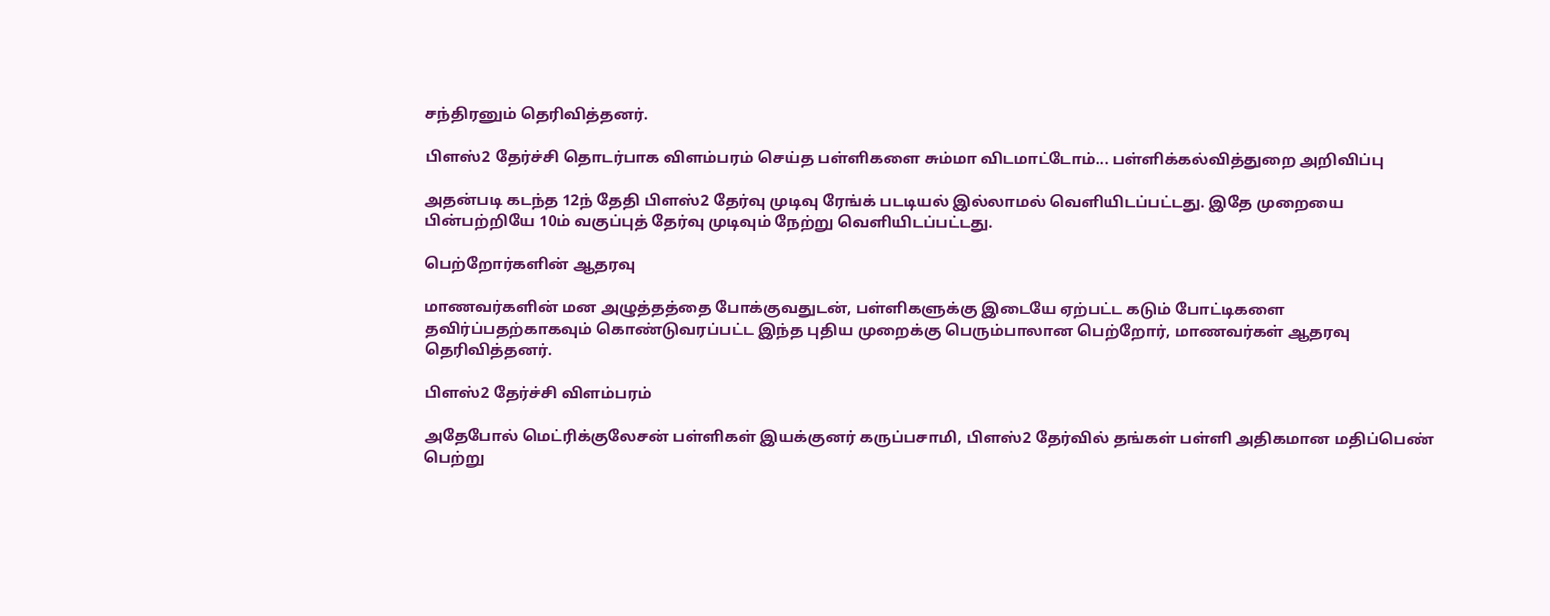சந்திரனும் தெரிவித்தனர்.

பிளஸ்2 தேர்ச்சி தொடர்பாக விளம்பரம் செய்த பள்ளிகளை சும்மா விடமாட்டோம்... பள்ளிக்கல்வித்துறை அறிவிப்பு

அதன்படி கடந்த 12ந் தேதி பிளஸ்2 தேர்வு முடிவு ரேங்க் படடியல் இல்லாமல் வெளியிடப்பட்டது. இதே முறையை பின்பற்றியே 10ம் வகுப்புத் தேர்வு முடிவும் நேற்று வெளியிடப்பட்டது.

பெற்றோர்களின் ஆதரவு

மாணவர்களின் மன அழுத்தத்தை போக்குவதுடன், பள்ளிகளுக்கு இடையே ஏற்பட்ட கடும் போட்டிகளை தவிர்ப்பதற்காகவும் கொண்டுவரப்பட்ட இந்த புதிய முறைக்கு பெரும்பாலான பெற்றோர், மாணவர்கள் ஆதரவு தெரிவித்தனர்.

பிளஸ்2 தேர்ச்சி விளம்பரம்

அதேபோல் மெட்ரிக்குலேசன் பள்ளிகள் இயக்குனர் கருப்பசாமி, பிளஸ்2 தேர்வில் தங்கள் பள்ளி அதிகமான மதிப்பெண் பெற்று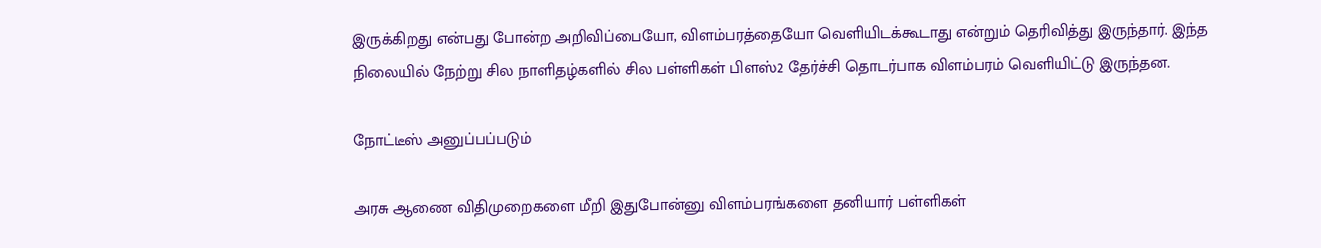இருக்கிறது என்பது போன்ற அறிவிப்பையோ, விளம்பரத்தையோ வெளியிடக்கூடாது என்றும் தெரிவித்து இருந்தார். இந்த நிலையில் நேற்று சில நாளிதழ்களில் சில பள்ளிகள் பிளஸ்2 தேர்ச்சி தொடர்பாக விளம்பரம் வெளியிட்டு இருந்தன.

நோட்டீஸ் அனுப்பப்படும்

அரசு ஆணை விதிமுறைகளை மீறி இதுபோன்னு விளம்பரங்களை தனியார் பள்ளிகள்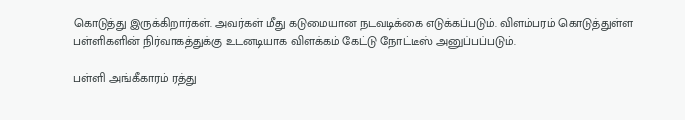கொடுத்து இருக்கிறார்கள். அவர்கள் மீது கடுமையான நடவடிக்கை எடுக்கப்படும். விளம்பரம் கொடுத்துள்ள பள்ளிகளின் நிர்வாகத்துக்கு உடனடியாக விளக்கம் கேட்டு நோட்டீஸ் அனுப்பப்படும்.

பள்ளி அங்கீகாரம் ரத்து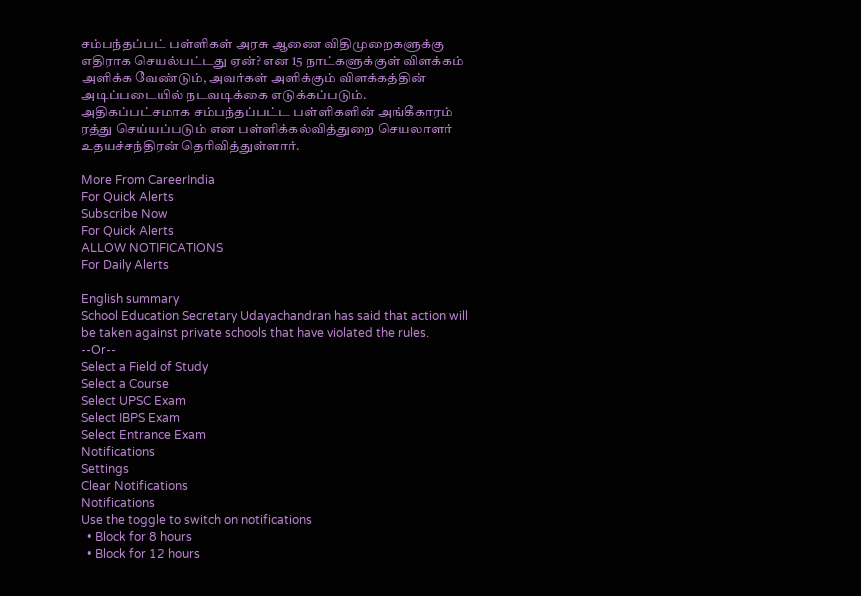சம்பந்தப்பட் பள்ளிகள் அரசு ஆணை விதிமுறைகளுக்கு எதிராக செயல்பட்டது ஏன்? என 15 நாட்களுக்குள் விளக்கம் அளிக்க வேண்டும், அவர்கள் அளிக்கும் விளக்கத்தின் அடிப்படையில் நடவடிக்கை எடுக்கப்படும். அதிகப்பட்சமாக சம்பந்தப்பட்ட பள்ளிகளின் அங்கீகாரம் ரத்து செய்யப்படும் என பள்ளிக்கல்வித்துறை செயலாளர் உதயச்சந்திரன் தெரிவித்துள்ளார்.

More From CareerIndia
For Quick Alerts
Subscribe Now
For Quick Alerts
ALLOW NOTIFICATIONS
For Daily Alerts

English summary
School Education Secretary Udayachandran has said that action will be taken against private schools that have violated the rules.
--Or--
Select a Field of Study
Select a Course
Select UPSC Exam
Select IBPS Exam
Select Entrance Exam
Notifications
Settings
Clear Notifications
Notifications
Use the toggle to switch on notifications
  • Block for 8 hours
  • Block for 12 hours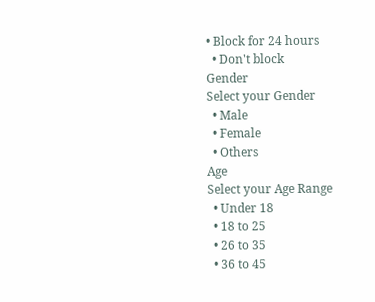• Block for 24 hours
  • Don't block
Gender
Select your Gender
  • Male
  • Female
  • Others
Age
Select your Age Range
  • Under 18
  • 18 to 25
  • 26 to 35
  • 36 to 45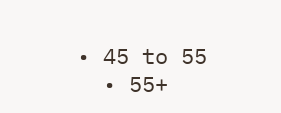• 45 to 55
  • 55+